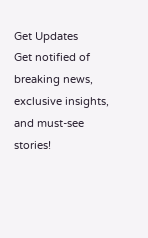Get Updates
Get notified of breaking news, exclusive insights, and must-see stories!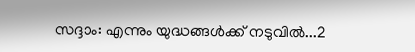സദ്ദാം: എന്നും യുദ്ധങ്ങള്‍ക്ക് നടുവില്‍...2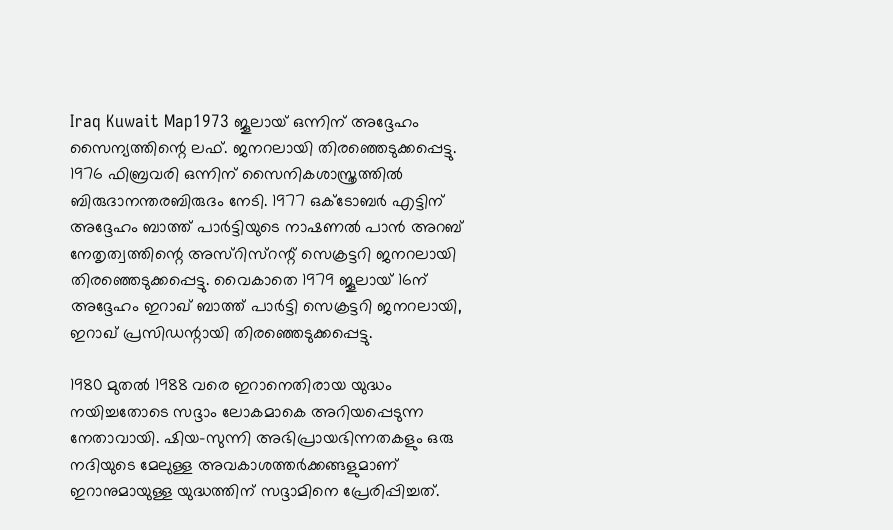Iraq Kuwait Map1973 ജൂലായ് ഒന്നിന് അദ്ദേഹം സൈന്യത്തിന്റെ ലഫ്. ജനറലായി തിരഞ്ഞെടുക്കപ്പെട്ടു. 1976 ഫിബ്രവരി ഒന്നിന് സൈനികശാസ്ത്രത്തില്‍ ബിരുദാനന്തരബിരുദം നേടി. 1977 ഒക്ടോബര്‍ എട്ടിന് അദ്ദേഹം ബാത്ത് പാര്‍ട്ടിയുടെ നാഷണല്‍ പാന്‍ അറബ് നേതൃത്വത്തിന്റെ അസ്റിസ്റന്റ് സെക്രട്ടറി ജനറലായി തിരഞ്ഞെടുക്കപ്പെട്ടു. വൈകാതെ 1979 ജൂലായ് 16ന് അദ്ദേഹം ഇറാഖ് ബാത്ത് പാര്‍ട്ടി സെക്രട്ടറി ജനറലായി, ഇറാഖ് പ്രസിഡന്റായി തിരഞ്ഞെടുക്കപ്പെട്ടു.

1980 മുതല്‍ 1988 വരെ ഇറാനെതിരായ യുദ്ധം നയിച്ചതോടെ സദ്ദാം ലോകമാകെ അറിയപ്പെടുന്ന നേതാവായി. ഷിയ-സുന്നി അഭിപ്രായഭിന്നതകളും ഒരു നദിയുടെ മേലുള്ള അവകാശത്തര്‍ക്കങ്ങളുമാണ് ഇറാനുമായുള്ള യുദ്ധത്തിന് സദ്ദാമിനെ പ്രേരിപ്പിച്ചത്.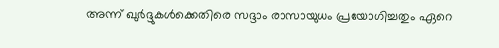അന്ന് ഖുര്‍ദ്ദുകള്‍ക്കെതിരെ സദ്ദാം രാസായുധം പ്രയോഗിച്ചതും ഏറെ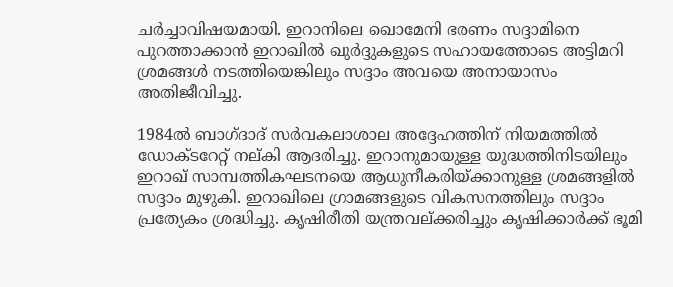ചര്‍ച്ചാവിഷയമായി. ഇറാനിലെ ഖൊമേനി ഭരണം സദ്ദാമിനെ പുറത്താക്കാന്‍ ഇറാഖില്‍ ഖുര്‍ദ്ദുകളുടെ സഹായത്തോടെ അട്ടിമറി ശ്രമങ്ങള്‍ നടത്തിയെങ്കിലും സദ്ദാം അവയെ അനായാസം അതിജീവിച്ചു.

1984ല്‍ ബാഗ്ദാദ് സര്‍വകലാശാല അദ്ദേഹത്തിന് നിയമത്തില്‍ ഡോക്ടറേറ്റ് നല്കി ആദരിച്ചു. ഇറാനുമായുള്ള യുദ്ധത്തിനിടയിലും ഇറാഖ് സാമ്പത്തികഘടനയെ ആധുനീകരിയ്ക്കാനുള്ള ശ്രമങ്ങളില്‍ സദ്ദാം മുഴുകി. ഇറാഖിലെ ഗ്രാമങ്ങളുടെ വികസനത്തിലും സദ്ദാം പ്രത്യേകം ശ്രദ്ധിച്ചു. കൃഷിരീതി യന്ത്രവല്ക്കരിച്ചും കൃഷിക്കാര്‍ക്ക് ഭൂമി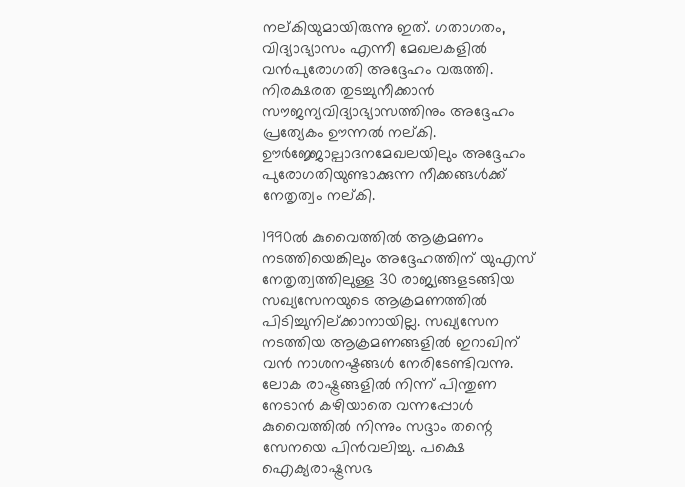നല്കിയുമായിരുന്നു ഇത്. ഗതാഗതം, വിദ്യാഭ്യാസം എന്നീ മേഖലകളില്‍ വന്‍പുരോഗതി അദ്ദേഹം വരുത്തി. നിരക്ഷരത തുടച്ചുനീക്കാന്‍ സൗജന്യവിദ്യാഭ്യാസത്തിനും അദ്ദേഹം പ്രത്യേകം ഊന്നല്‍ നല്കി. ഊര്‍ജ്ജോല്പാദനമേഖലയിലും അദ്ദേഹം പുരോഗതിയുണ്ടാക്കുന്ന നീക്കങ്ങള്‍ക്ക് നേതൃത്വം നല്കി.

1990ല്‍ കുവൈത്തില്‍ ആക്രമണം നടത്തിയെങ്കിലും അദ്ദേഹത്തിന് യുഎസ് നേതൃത്വത്തിലുള്ള 30 രാജ്യങ്ങളടങ്ങിയ സഖ്യസേനയുടെ ആക്രമണത്തില്‍ പിടിച്ചുനില്ക്കാനായില്ല. സഖ്യസേന നടത്തിയ ആക്രമണങ്ങളില്‍ ഇറാഖിന് വന്‍ നാശനഷ്ടങ്ങള്‍ നേരിടേണ്ടിവന്നു. ലോക രാഷ്ട്രങ്ങളില്‍ നിന്ന് പിന്തുണ നേടാന്‍ കഴിയാതെ വന്നപ്പോള്‍ കുവൈത്തില്‍ നിന്നും സദ്ദാം തന്റെ സേനയെ പിന്‍വലിച്ചു. പക്ഷെ ഐക്യരാഷ്ട്രസഭ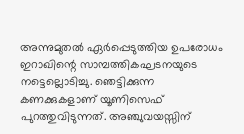അന്നുമുതല്‍ ഏര്‍പ്പെടുത്തിയ ഉപരോധം ഇറാഖിന്റെ സാമ്പത്തികഘടനയുടെ നട്ടെല്ലൊടിച്ചു. ഞെട്ടിക്കുന്ന കണക്കുകളാണ് യൂണിസെഫ് പുറത്തുവിടുന്നത്. അഞ്ചുവയസ്സിന്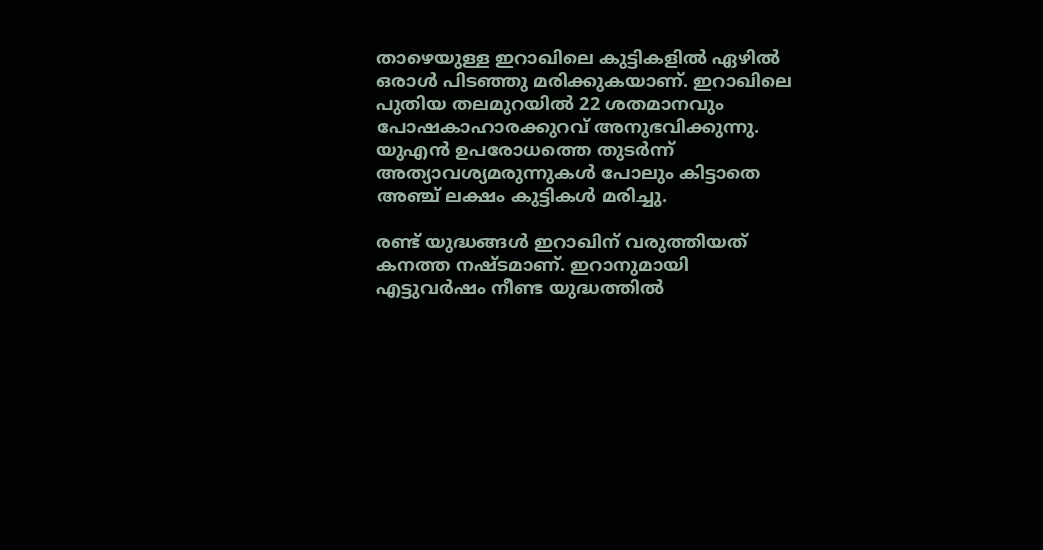താഴെയുള്ള ഇറാഖിലെ കുട്ടികളില്‍ ഏഴില്‍ ഒരാള്‍ പിടഞ്ഞു മരിക്കുകയാണ്. ഇറാഖിലെ പുതിയ തലമുറയില്‍ 22 ശതമാനവും പോഷകാഹാരക്കുറവ് അനുഭവിക്കുന്നു. യുഎന്‍ ഉപരോധത്തെ തുടര്‍ന്ന് അത്യാവശ്യമരുന്നുകള്‍ പോലും കിട്ടാതെ അഞ്ച് ലക്ഷം കുട്ടികള്‍ മരിച്ചു.

രണ്ട് യുദ്ധങ്ങള്‍ ഇറാഖിന് വരുത്തിയത് കനത്ത നഷ്ടമാണ്. ഇറാനുമായി എട്ടുവര്‍ഷം നീണ്ട യുദ്ധത്തില്‍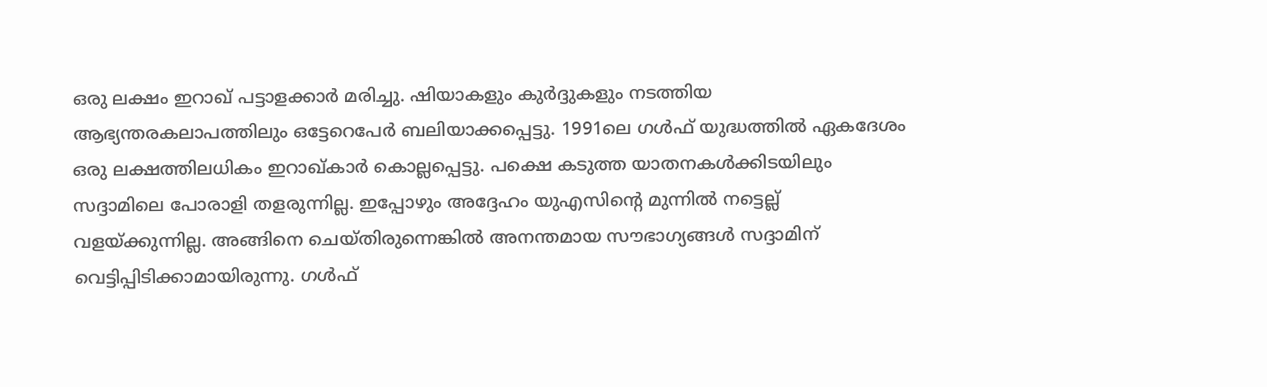ഒരു ലക്ഷം ഇറാഖ് പട്ടാളക്കാര്‍ മരിച്ചു. ഷിയാകളും കുര്‍ദ്ദുകളും നടത്തിയ ആഭ്യന്തരകലാപത്തിലും ഒട്ടേറെപേര്‍ ബലിയാക്കപ്പെട്ടു. 1991ലെ ഗള്‍ഫ് യുദ്ധത്തില്‍ ഏകദേശം ഒരു ലക്ഷത്തിലധികം ഇറാഖ്കാര്‍ കൊല്ലപ്പെട്ടു. പക്ഷെ കടുത്ത യാതനകള്‍ക്കിടയിലും സദ്ദാമിലെ പോരാളി തളരുന്നില്ല. ഇപ്പോഴും അദ്ദേഹം യുഎസിന്റെ മുന്നില്‍ നട്ടെല്ല് വളയ്ക്കുന്നില്ല. അങ്ങിനെ ചെയ്തിരുന്നെങ്കില്‍ അനന്തമായ സൗഭാഗ്യങ്ങള്‍ സദ്ദാമിന് വെട്ടിപ്പിടിക്കാമായിരുന്നു. ഗള്‍ഫ്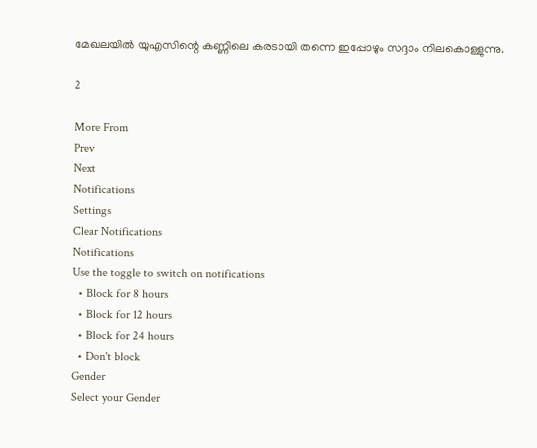മേഖലയില്‍ യുഎസിന്റെ കണ്ണിലെ കരടായി തന്നെ ഇപ്പോഴും സദ്ദാം നിലകൊള്ളുന്നു.

2

More From
Prev
Next
Notifications
Settings
Clear Notifications
Notifications
Use the toggle to switch on notifications
  • Block for 8 hours
  • Block for 12 hours
  • Block for 24 hours
  • Don't block
Gender
Select your Gender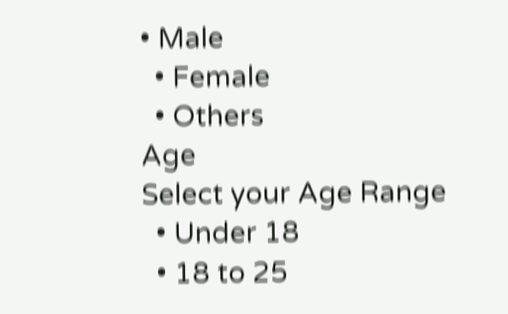• Male
  • Female
  • Others
Age
Select your Age Range
  • Under 18
  • 18 to 25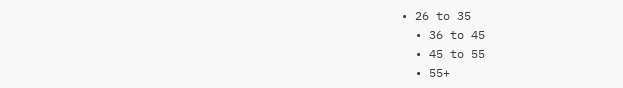• 26 to 35
  • 36 to 45
  • 45 to 55
  • 55+